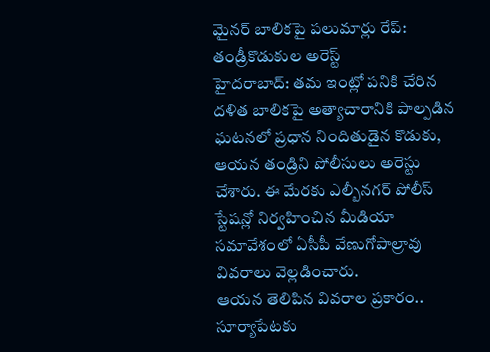మైనర్ బాలికపై పలుమార్లు రేప్: తండ్రీకొడుకుల అరెస్ట్
హైదరాబాద్: తమ ఇంట్లో పనికి చేరిన దళిత బాలికపై అత్యాచారానికి పాల్పడిన ఘటనలో ప్రధాన నిందితుడైన కొడుకు, ఆయన తండ్రిని పోలీసులు అరెస్టు చేశారు. ఈ మేరకు ఎల్బీనగర్ పోలీస్ స్టేషన్లో నిర్వహించిన మీడియా సమావేశంలో ఏసీపీ వేణుగోపాల్రావు వివరాలు వెల్లడించారు.
ఆయన తెలిపిన వివరాల ప్రకారం.. సూర్యాపేటకు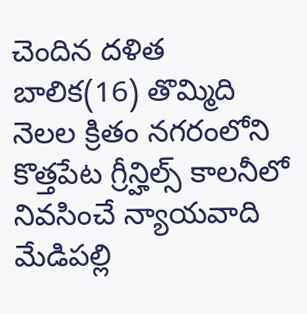చెందిన దళిత బాలిక(16) తొమ్మిది నెలల క్రితం నగరంలోని కొత్తపేట గ్రీన్హిల్స్ కాలనీలో నివసించే న్యాయవాది మేడిపల్లి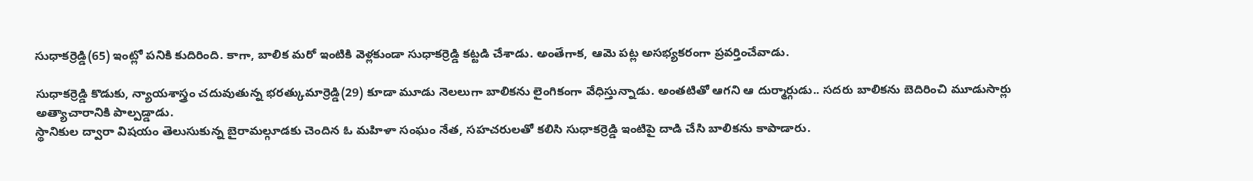సుధాకర్రెడ్డి(65) ఇంట్లో పనికి కుదిరింది. కాగా, బాలిక మరో ఇంటికి వెళ్లకుండా సుధాకర్రెడ్డి కట్టడి చేశాడు. అంతేగాక, ఆమె పట్ల అసభ్యకరంగా ప్రవర్తించేవాడు.

సుధాకర్రెడ్డి కొడుకు, న్యాయశాస్త్రం చదువుతున్న భరత్కుమార్రెడ్డి(29) కూడా మూడు నెలలుగా బాలికను లైంగికంగా వేధిస్తున్నాడు. అంతటితో ఆగని ఆ దుర్మార్గుడు.. సదరు బాలికను బెదిరించి మూడుసార్లు అత్యాచారానికి పాల్పడ్డాడు.
స్థానికుల ద్వారా విషయం తెలుసుకున్న బైరామల్గూడకు చెందిన ఓ మహిళా సంఘం నేత, సహచరులతో కలిసి సుధాకర్రెడ్డి ఇంటిపై దాడి చేసి బాలికను కాపాడారు.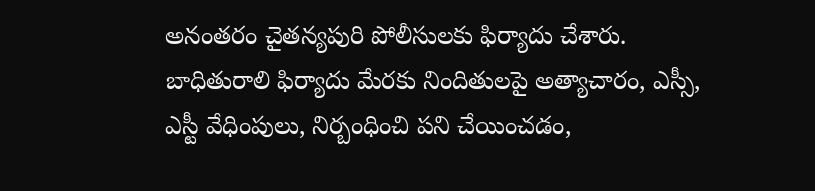అనంతరం చైతన్యపురి పోలీసులకు ఫిర్యాదు చేశారు.
బాధితురాలి ఫిర్యాదు మేరకు నిందితులపై అత్యాచారం, ఎస్సీ, ఎస్టీ వేధింపులు, నిర్బంధించి పని చేయించడం,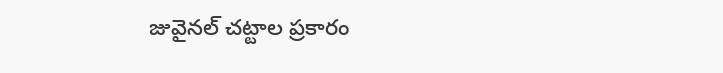జువైనల్ చట్టాల ప్రకారం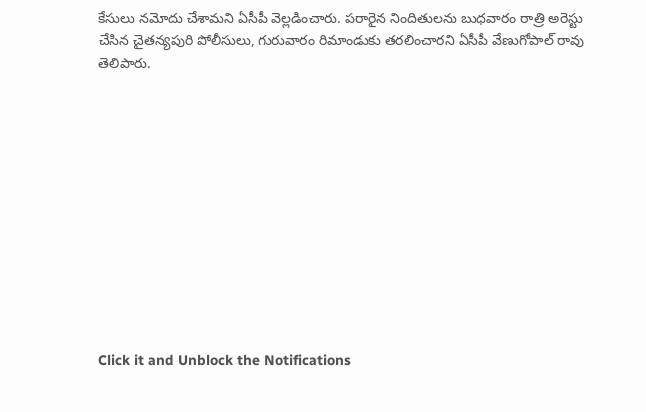కేసులు నమోదు చేశామని ఏసీపీ వెల్లడించారు. పరారైన నిందితులను బుధవారం రాత్రి అరెస్టు చేసిన చైతన్యపురి పోలీసులు, గురువారం రిమాండుకు తరలించారని ఏసీపీ వేణుగోపాల్ రావు తెలిపారు.












Click it and Unblock the Notifications